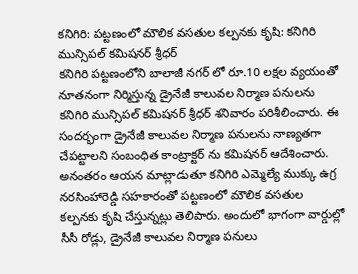కనిగిరి: పట్టణంలో మౌలిక వసతుల కల్పనకు కృషి: కనిగిరి మున్సిపల్ కమిషనర్ శ్రీధర్
కనిగిరి పట్టణంలోని బాలాజీ నగర్ లో రూ.10 లక్షల వ్యయంతో నూతనంగా నిర్మిస్తున్న డ్రైనేజీ కాలువల నిర్మాణ పనులను కనిగిరి మున్సిపల్ కమిషనర్ శ్రీధర్ శనివారం పరిశీలించారు. ఈ సందర్భంగా డ్రైనేజీ కాలువల నిర్మాణ పనులను నాణ్యతగా చేపట్టాలని సంబంధిత కాంట్రాక్టర్ ను కమిషనర్ ఆదేశించారు. అనంతరం ఆయన మాట్లాడుతూ కనిగిరి ఎమ్మెల్యే ముక్కు ఉగ్ర నరసింహారెడ్డి సహకారంతో పట్టణంలో మౌలిక వసతుల కల్పనకు కృషి చేస్తున్నట్లు తెలిపారు. అందులో భాగంగా వార్డుల్లో సీసీ రోడ్లు, డ్రైనేజీ కాలువల నిర్మాణ పనులు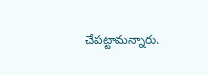చేపట్టామన్నారు.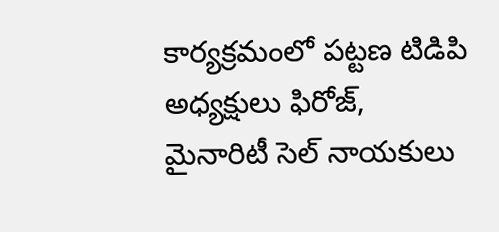కార్యక్రమంలో పట్టణ టిడిపి అధ్యక్షులు ఫిరోజ్, మైనారిటీ సెల్ నాయకులు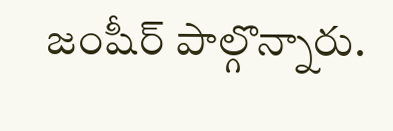జంషీర్ పాల్గొన్నారు.